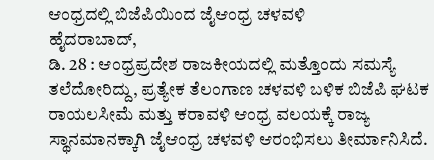ಆಂಧ್ರದಲ್ಲಿ ಬಿಜೆಪಿಯಿಂದ ಜೈಆಂಧ್ರ ಚಳವಳಿ
ಹೈದರಾಬಾದ್,
ಡಿ. 28 : ಆಂಧ್ರಪ್ರದೇಶ ರಾಜಕೀಯದಲ್ಲಿ ಮತ್ತೊಂದು ಸಮಸ್ಯೆ ತಲೆದೋರಿದ್ದು, ಪ್ರತ್ಯೇಕ ತೆಲಂಗಾಣ ಚಳವಳಿ ಬಳಿಕ ಬಿಜೆಪಿ ಘಟಕ ರಾಯಲಸೀಮೆ ಮತ್ತು ಕರಾವಳಿ ಆಂಧ್ರ ವಲಯಕ್ಕೆ ರಾಜ್ಯ ಸ್ಥಾನಮಾನಕ್ಕಾಗಿ ಜೈಆಂಧ್ರ ಚಳವಳಿ ಆರಂಭಿಸಲು ತೀರ್ಮಾನಿಸಿದೆ.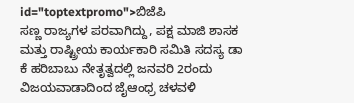id="toptextpromo">ಬಿಜೆಪಿ
ಸಣ್ಣ ರಾಜ್ಯಗಳ ಪರವಾಗಿದ್ದು, ಪಕ್ಷ ಮಾಜಿ ಶಾಸಕ ಮತ್ತು ರಾಷ್ಟ್ರೀಯ ಕಾರ್ಯಕಾರಿ ಸಮಿತಿ ಸದಸ್ಯ ಡಾ ಕೆ ಹರಿಬಾಬು ನೇತೃತ್ವದಲ್ಲಿ ಜನವರಿ 2ರಂದು ವಿಜಯವಾಡಾದಿಂದ ಜೈಆಂಧ್ರ ಚಳವಳಿ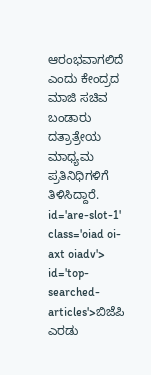ಆರಂಭವಾಗಲಿದೆ ಎಂದು ಕೇಂದ್ರದ ಮಾಜಿ ಸಚಿವ ಬಂಡಾರು ದತ್ರಾತ್ರೇಯ ಮಾಧ್ಯಮ ಪ್ರತಿನಿಧಿಗಳಿಗೆ ತಿಳಿಸಿದ್ದಾರೆ. id='are-slot-1' class='oiad oi-axt oiadv'> id='top-searched-articles'>ಬಿಜೆಪಿ
ಎರಡು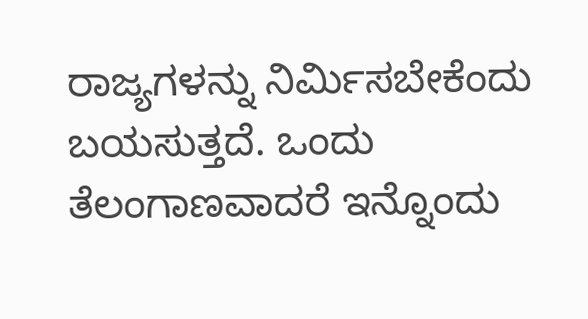ರಾಜ್ಯಗಳನ್ನು ನಿರ್ಮಿಸಬೇಕೆಂದು ಬಯಸುತ್ತದೆ. ಒಂದು ತೆಲಂಗಾಣವಾದರೆ ಇನ್ನೊಂದು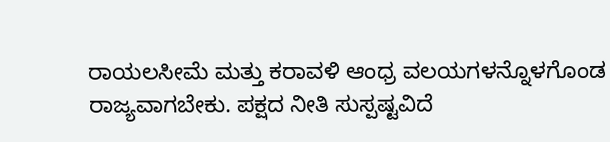ರಾಯಲಸೀಮೆ ಮತ್ತು ಕರಾವಳಿ ಆಂಧ್ರ ವಲಯಗಳನ್ನೊಳಗೊಂಡ ರಾಜ್ಯವಾಗಬೇಕು. ಪಕ್ಷದ ನೀತಿ ಸುಸ್ಪಷ್ಟವಿದೆ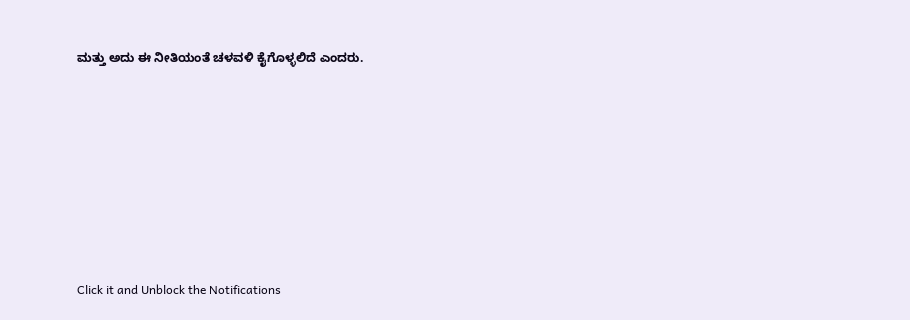ಮತ್ತು ಅದು ಈ ನೀತಿಯಂತೆ ಚಳವಳಿ ಕೈಗೊಳ್ಳಲಿದೆ ಎಂದರು.











Click it and Unblock the Notifications